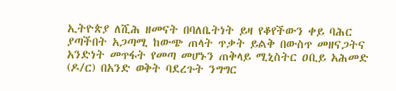ኢትዮጵያ ለሺሕ ዘመናት በባለቤትነት ይዛ የቆየችውን ቀይ ባሕር ያጣችበት አጋጣሚ ከውጭ ጠላት ጥቃት ይልቅ በውስጥ መዘናጋትና አንድነት መጥፋት የመጣ መሆኑን ጠቅላይ ሚኒስትር ዐቢይ አሕመድ (ዶ/ር) በአንድ ወቅት ባደረጉት ንግግር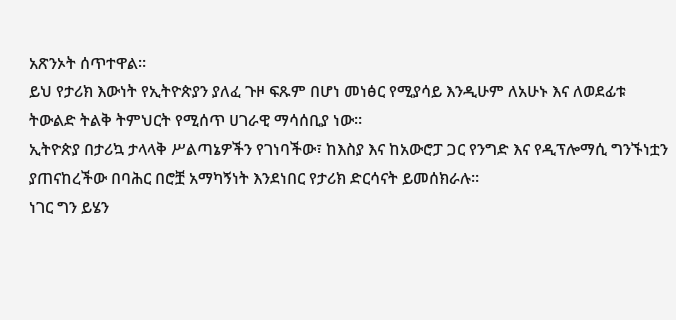አጽንኦት ሰጥተዋል።
ይህ የታሪክ እውነት የኢትዮጵያን ያለፈ ጉዞ ፍጹም በሆነ መነፅር የሚያሳይ እንዲሁም ለአሁኑ እና ለወደፊቱ ትውልድ ትልቅ ትምህርት የሚሰጥ ሀገራዊ ማሳሰቢያ ነው።
ኢትዮጵያ በታሪኳ ታላላቅ ሥልጣኔዎችን የገነባችው፣ ከእስያ እና ከአውሮፓ ጋር የንግድ እና የዲፕሎማሲ ግንኙነቷን ያጠናከረችው በባሕር በሮቿ አማካኝነት እንደነበር የታሪክ ድርሳናት ይመሰክራሉ።
ነገር ግን ይሄን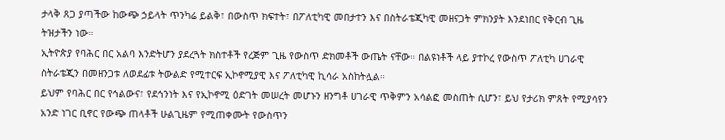ታላቅ ጸጋ ያጣችው ከውጭ ኃይላት ጥንካሬ ይልቅ፣ በውስጥ ክፍተት፣ በፖለቲካዊ መበታተን እና በስትራቴጂካዊ መዘናጋት ምክንያት እንደነበር የቅርብ ጊዜ ትዝታችን ነው።
ኢትዮጵያ የባሕር በር አልባ እንድትሆን ያደረጓት ክስተቶች የረጅም ጊዜ የውስጥ ድክመቶች ውጤት ናቸው። በልዩነቶች ላይ ያተኮረ የውስጥ ፖለቲካ ሀገራዊ ስትራቴጂን በመዘንጋቱ ለወደፊቱ ትውልድ የሚተርፍ ኢኮኖሚያዊ እና ፖለቲካዊ ኪሳራ አስከትሏል።
ይህም የባሕር በር የኅልውና፣ የደኅንነት እና የኢኮኖሚ ዕድገት መሠረት መሆኑን ዘንግቶ ሀገራዊ ጥቅምን አሳልፎ መስጠት ሲሆን፣ ይህ የታሪክ ምጸት የሚያሳየን አንድ ነገር ቢኖር የውጭ ጠላቶች ሁልጊዜም የሚጠቀሙት የውስጥን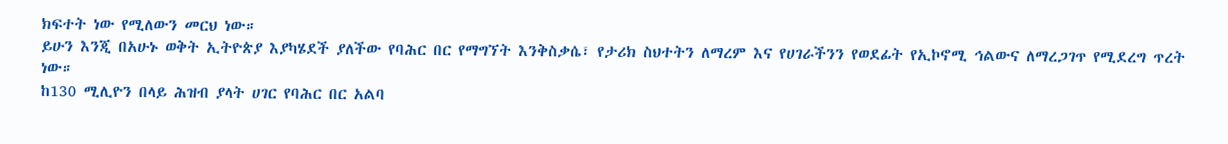ክፍተት ነው የሚለውን መርህ ነው።
ይሁን እንጂ በአሁኑ ወቅት ኢትዮጵያ እያካሄደች ያለችው የባሕር በር የማግኘት እንቅስቃሴ፣ የታሪክ ስህተትን ለማረም እና የሀገራችንን የወደፊት የኢኮኖሚ ኅልውና ለማረጋገጥ የሚደረግ ጥረት ነው።
ከ130 ሚሊዮን በላይ ሕዝብ ያላት ሀገር የባሕር በር አልባ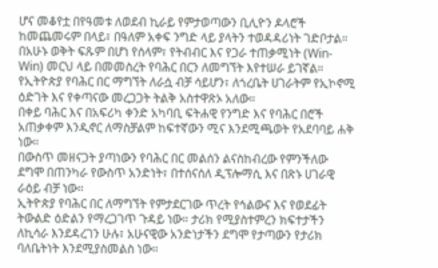ሆና መቆየቷ በየዓመቱ ለወደብ ኪራይ የምታወጣውን ቢሊዮን ዶላሮች ከመጨመሩም በላይ፣ በዓለም አቀፍ ንግድ ላይ ያላትን ተወዳዳሪነት ገድቦታል።
በአሁኑ ወቅት ፍጹም በሆነ የሰላም፣ የትብብር እና የጋራ ተጠቃሚነት (Win-Win) መርህ ላይ በመመስረት የባሕር በርን ለመግኘት እየተሠራ ይገኛል።
የኢትዮጵያ የባሕር በር ማግኘት ለራሷ ብቻ ሳይሆን፣ ለጎረቤት ሀገራትም የኢኮኖሚ ዕድገት እና የቀጣናው መረጋጋት ትልቅ አስተዋጽኦ አለው።
በቀይ ባሕር እና በአፍሪካ ቀንድ አካባቢ ፍትሐዊ የንግድ እና የባሕር በሮች አጠቃቀም እንዲኖር ለማስቻልም ከፍተኛውን ሚና እንደሚጫወት የአደባባይ ሐቅ ነው።
በውስጥ መዘናጋት ያጣነውን የባሕር በር መልሰን ልናስከብረው የምንችለው ደግሞ በጠንካራ የውስጥ አንድነት፣ በተሰናሰለ ዲፕሎማሲ እና በጽኑ ሀገራዊ ራዕይ ብቻ ነው።
ኢትዮጵያ የባሕር በር ለማግኘት የምታደርገው ጥረት የኅልውና እና የወደፊት ትውልድ ዕድልን የማረጋገጥ ጉዳይ ነው። ታሪክ የሚያስተምረን ክፍተታችን ለኪሳራ እንደዳረገን ሁሉ፣ አሁናዊው አንድነታችን ደግሞ የታጣውን የታሪክ ባለቤትነት እንደሚያስመልስ ነው።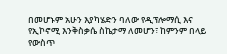በመሆኑም አሁን እያካሄድን ባለው የዲፕሎማሲ እና የኢኮኖሚ እንቅስቃሴ ስኬታማ ለመሆን፣ ከምንም በላይ የውስጥ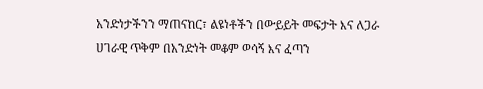አንድነታችንን ማጠናከር፣ ልዩነቶችን በውይይት መፍታት እና ለጋራ ሀገራዊ ጥቅም በአንድነት መቆም ወሳኝ እና ፈጣን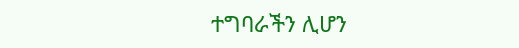ተግባራችን ሊሆን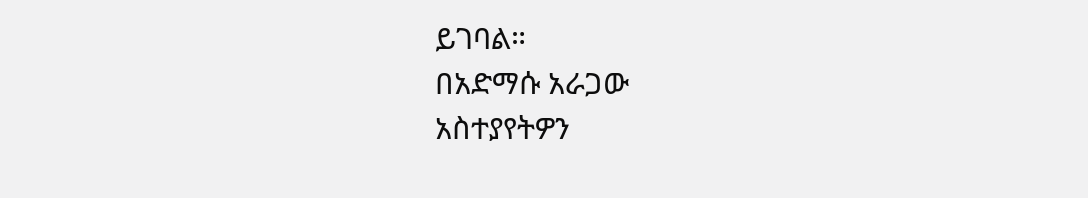ይገባል።
በአድማሱ አራጋው
አስተያየትዎን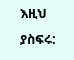እዚህ ያስፍሩ: